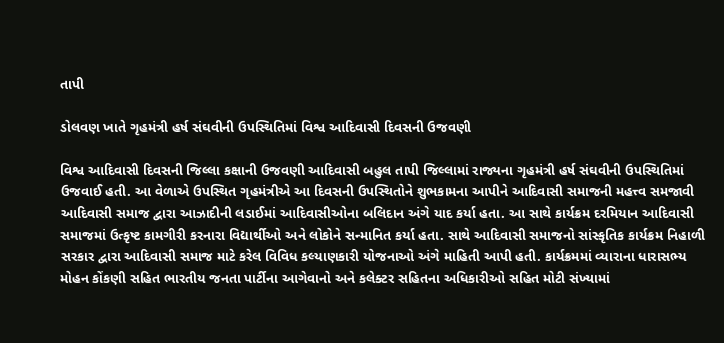તાપી

ડોલવણ ખાતે ગૃહમંત્રી હર્ષ સંઘવીની ઉપસ્થિતિમાં વિશ્વ આદિવાસી દિવસની ઉજવણી

વિશ્વ આદિવાસી દિવસની જિલ્લા કક્ષાની ઉજવણી આદિવાસી બહુલ તાપી જિલ્લામાં રાજ્યના ગૃહમંત્રી હર્ષ સંઘવીની ઉપસ્થિતિમાં ઉજવાઈ હતી. આ વેળાએ ઉપસ્થિત ગૃહમંત્રીએ આ દિવસની ઉપસ્થિતોને શુભકામના આપીને આદિવાસી સમાજની મહત્ત્વ સમજાવી આદિવાસી સમાજ દ્વારા આઝાદીની લડાઈમાં આદિવાસીઓના બલિદાન અંગે યાદ કર્યા હતા. આ સાથે કાર્યક્રમ દરમિયાન આદિવાસી સમાજમાં ઉત્કૃષ્ટ કામગીરી કરનારા વિદ્યાર્થીઓ અને લોકોને સન્માનિત કર્યા હતા. સાથે આદિવાસી સમાજનો સાંસ્કૃતિક કાર્યક્રમ નિહાળી સરકાર દ્વારા આદિવાસી સમાજ માટે કરેલ વિવિધ કલ્યાણકારી યોજનાઓ અંગે માહિતી આપી હતી. કાર્યક્રમમાં વ્યારાના ધારાસભ્ય મોહન કોંકણી સહિત ભારતીય જનતા પાર્ટીના આગેવાનો અને કલેક્ટર સહિતના અધિકારીઓ સહિત મોટી સંખ્યામાં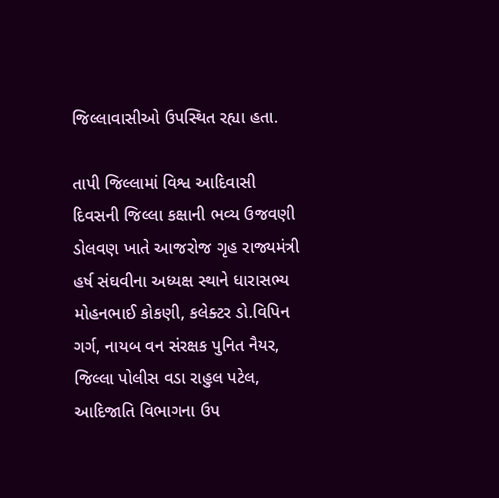જિલ્લાવાસીઓ ઉપસ્થિત રહ્યા હતા.

તાપી જિલ્લામાં વિશ્વ આદિવાસી દિવસની જિલ્લા કક્ષાની ભવ્ય ઉજવણી ડોલવણ ખાતે આજરોજ ગૃહ રાજ્યમંત્રી હર્ષ સંઘવીના અધ્યક્ષ સ્થાને ધારાસભ્ય મોહનભાઈ કોકણી, કલેક્ટર ડો.વિપિન ગર્ગ, નાયબ વન સંરક્ષક પુનિત નૈયર, જિલ્લા પોલીસ વડા રાહુલ પટેલ, આદિજાતિ વિભાગના ઉપ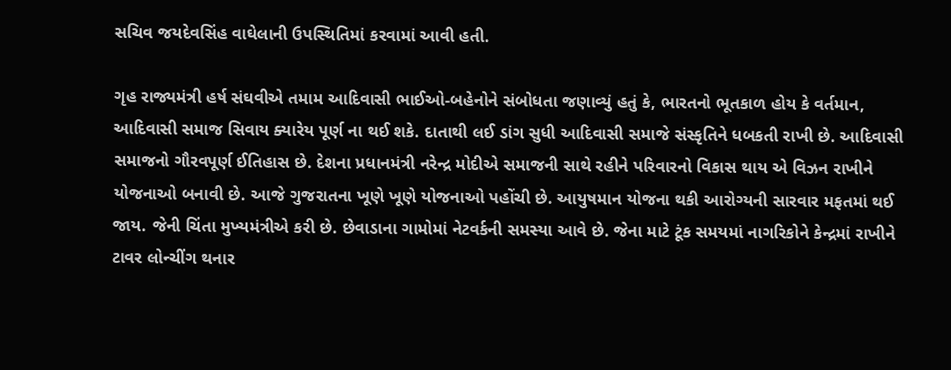સચિવ જયદેવસિંહ વાઘેલાની ઉપસ્થિતિમાં કરવામાં આવી હતી.

ગૃહ રાજ્યમંત્રી હર્ષ સંઘવીએ તમામ આદિવાસી ભાઈઓ-બહેનોને સંબોધતા જણાવ્યું હતું કે, ભારતનો ભૂતકાળ હોય કે વર્તમાન, આદિવાસી સમાજ સિવાય ક્યારેય પૂર્ણ ના થઈ શકે. દાતાથી લઈ ડાંગ સુધી આદિવાસી સમાજે સંસ્કૃતિને ધબકતી રાખી છે. આદિવાસી સમાજનો ગૌરવપૂર્ણ ઈતિહાસ છે. દેશના પ્રધાનમંત્રી નરેન્દ્ર મોદીએ સમાજની સાથે રહીને પરિવારનો વિકાસ થાય એ વિઝન રાખીને યોજનાઓ બનાવી છે. આજે ગુજરાતના ખૂણે ખૂણે યોજનાઓ પહોંચી છે. આયુષમાન યોજના થકી આરોગ્યની સારવાર મફતમાં થઈ જાય. જેની ચિંતા મુખ્યમંત્રીએ કરી છે. છેવાડાના ગામોમાં નેટવર્કની સમસ્યા આવે છે. જેના માટે ટૂંક સમયમાં નાગરિકોને કેન્દ્રમાં રાખીને ટાવર લોન્ચીંગ થનાર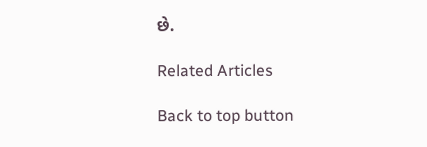છે.

Related Articles

Back to top button